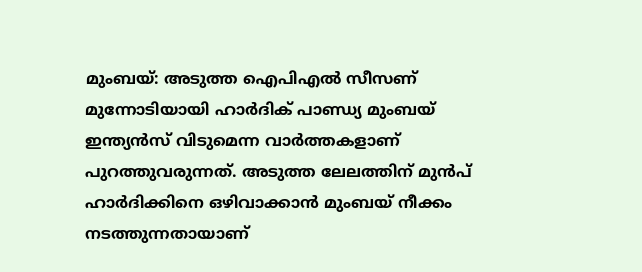മുംബയ്: അടുത്ത ഐപിഎൽ സീസണ് മുന്നോടിയായി ഹാർദിക് പാണ്ഡ്യ മുംബയ് ഇന്ത്യൻസ് വിടുമെന്ന വാർത്തകളാണ് പുറത്തുവരുന്നത്. അടുത്ത ലേലത്തിന് മുൻപ് ഹാർദിക്കിനെ ഒഴിവാക്കാൻ മുംബയ് നീക്കം നടത്തുന്നതായാണ്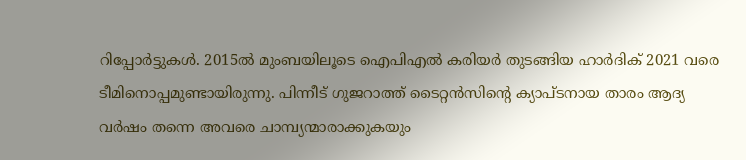റിപ്പോർട്ടുകൾ. 2015ൽ മുംബയിലൂടെ ഐപിഎൽ കരിയർ തുടങ്ങിയ ഹാർദിക് 2021 വരെ ടീമിനൊപ്പമുണ്ടായിരുന്നു. പിന്നീട് ഗുജറാത്ത് ടൈറ്റൻസിന്റെ ക്യാപ്ടനായ താരം ആദ്യ വർഷം തന്നെ അവരെ ചാമ്പ്യന്മാരാക്കുകയും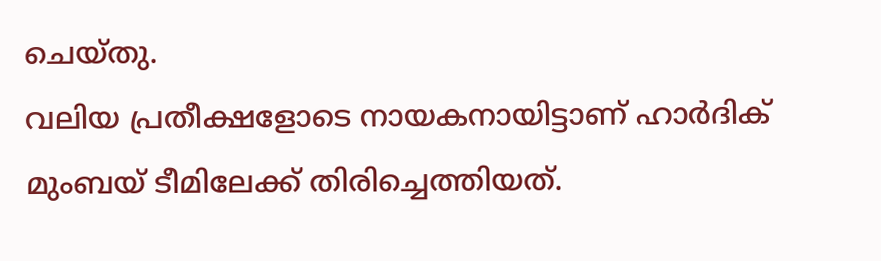ചെയ്തു.
വലിയ പ്രതീക്ഷളോടെ നായകനായിട്ടാണ് ഹാർദിക് മുംബയ് ടീമിലേക്ക് തിരിച്ചെത്തിയത്.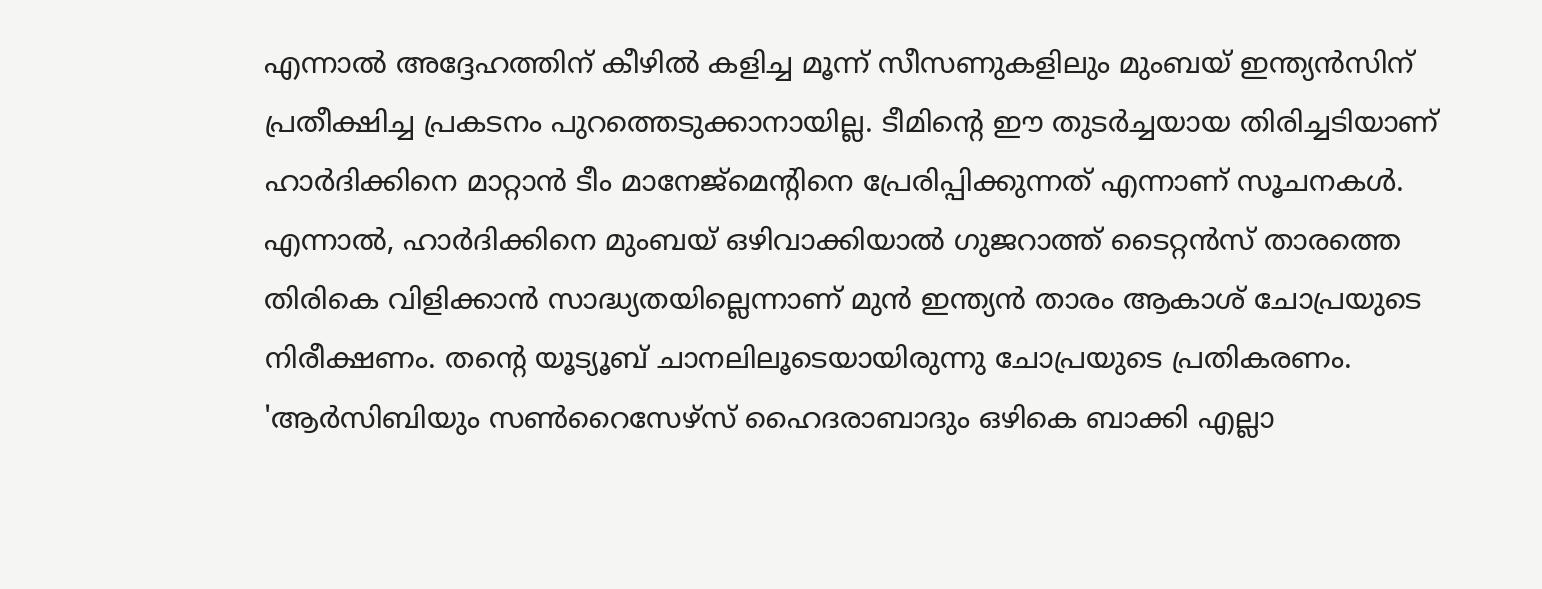എന്നാൽ അദ്ദേഹത്തിന് കീഴിൽ കളിച്ച മൂന്ന് സീസണുകളിലും മുംബയ് ഇന്ത്യൻസിന് പ്രതീക്ഷിച്ച പ്രകടനം പുറത്തെടുക്കാനായില്ല. ടീമിന്റെ ഈ തുടർച്ചയായ തിരിച്ചടിയാണ് ഹാർദിക്കിനെ മാറ്റാൻ ടീം മാനേജ്മെന്റിനെ പ്രേരിപ്പിക്കുന്നത് എന്നാണ് സൂചനകൾ. എന്നാൽ, ഹാർദിക്കിനെ മുംബയ് ഒഴിവാക്കിയാൽ ഗുജറാത്ത് ടൈറ്റൻസ് താരത്തെ തിരികെ വിളിക്കാൻ സാദ്ധ്യതയില്ലെന്നാണ് മുൻ ഇന്ത്യൻ താരം ആകാശ് ചോപ്രയുടെ നിരീക്ഷണം. തന്റെ യൂട്യൂബ് ചാനലിലൂടെയായിരുന്നു ചോപ്രയുടെ പ്രതികരണം.
'ആർസിബിയും സൺറൈസേഴ്സ് ഹൈദരാബാദും ഒഴികെ ബാക്കി എല്ലാ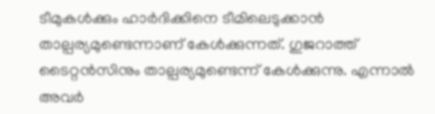ടീമുകൾക്കും ഹാർദിക്കിനെ ടീമിലെടുക്കാൻ താല്പര്യമുണ്ടെന്നാണ് കേൾക്കുന്നത്. ഗുജറാത്ത് ടൈറ്റൻസിനും താല്പര്യമുണ്ടെന്ന് കേൾക്കുന്നു. എന്നാൽ അവർ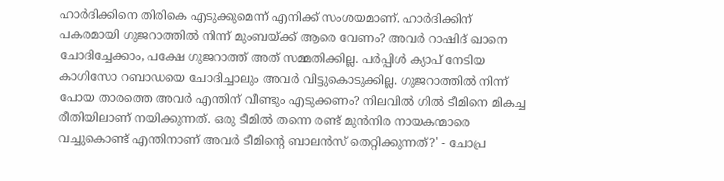ഹാർദിക്കിനെ തിരികെ എടുക്കുമെന്ന് എനിക്ക് സംശയമാണ്. ഹാർദിക്കിന് പകരമായി ഗുജറാത്തിൽ നിന്ന് മുംബയ്ക്ക് ആരെ വേണം? അവർ റാഷിദ് ഖാനെ ചോദിച്ചേക്കാം, പക്ഷേ ഗുജറാത്ത് അത് സമ്മതിക്കില്ല. പർപ്പിൾ ക്യാപ് നേടിയ കാഗിസോ റബാഡയെ ചോദിച്ചാലും അവർ വിട്ടുകൊടുക്കില്ല. ഗുജറാത്തിൽ നിന്ന് പോയ താരത്തെ അവർ എന്തിന് വീണ്ടും എടുക്കണം? നിലവിൽ ഗിൽ ടീമിനെ മികച്ച രീതിയിലാണ് നയിക്കുന്നത്. ഒരു ടീമിൽ തന്നെ രണ്ട് മുൻനിര നായകന്മാരെ വച്ചുകൊണ്ട് എന്തിനാണ് അവർ ടീമിന്റെ ബാലൻസ് തെറ്റിക്കുന്നത്?' - ചോപ്ര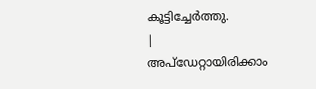കൂട്ടിച്ചേർത്തു.
|
അപ്ഡേറ്റായിരിക്കാം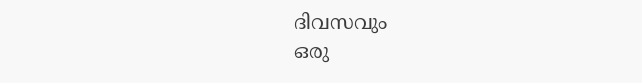ദിവസവും
ഒരു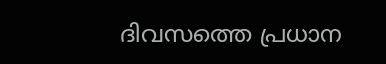ദിവസത്തെ പ്രധാന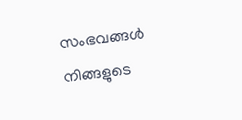സംഭവങ്ങൾ നിങ്ങളുടെ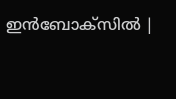ഇൻബോക്സിൽ |